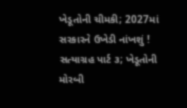ખેડૂતોની ચીમકી; 2027માં સરકારને ઉખેડી નાંખશું !
સત્યાગ્રહ પાર્ટ ૩; ખેડૂતોની મોરબી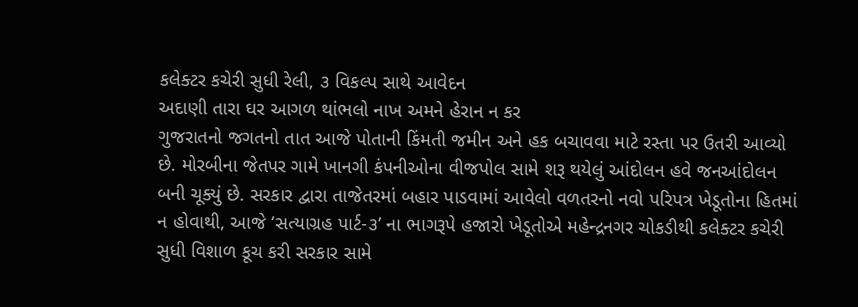કલેક્ટર કચેરી સુધી રેલી, ૩ વિકલ્પ સાથે આવેદન
અદાણી તારા ઘર આગળ થાંભલો નાખ અમને હેરાન ન કર
ગુજરાતનો જગતનો તાત આજે પોતાની કિંમતી જમીન અને હક બચાવવા માટે રસ્તા પર ઉતરી આવ્યો છે. મોરબીના જેતપર ગામે ખાનગી કંપનીઓના વીજપોલ સામે શરૂ થયેલું આંદોલન હવે જનઆંદોલન બની ચૂક્યું છે. સરકાર દ્વારા તાજેતરમાં બહાર પાડવામાં આવેલો વળતરનો નવો પરિપત્ર ખેડૂતોના હિતમાં ન હોવાથી, આજે ‘સત્યાગ્રહ પાર્ટ-૩’ ના ભાગરૂપે હજારો ખેડૂતોએ મહેન્દ્રનગર ચોકડીથી કલેક્ટર કચેરી સુધી વિશાળ કૂચ કરી સરકાર સામે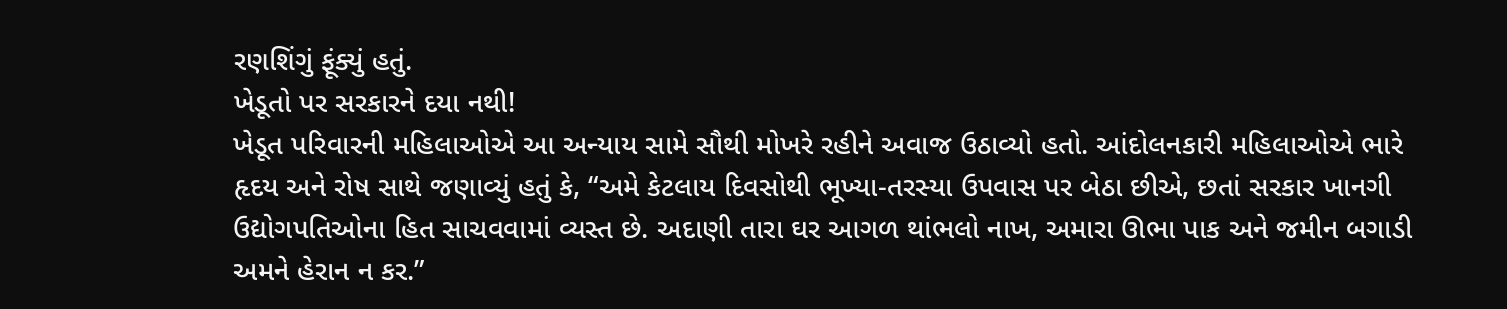રણશિંગું ફૂંક્યું હતું.
ખેડૂતો પર સરકારને દયા નથી!
ખેડૂત પરિવારની મહિલાઓએ આ અન્યાય સામે સૌથી મોખરે રહીને અવાજ ઉઠાવ્યો હતો. આંદોલનકારી મહિલાઓએ ભારે હૃદય અને રોષ સાથે જણાવ્યું હતું કે, “અમે કેટલાય દિવસોથી ભૂખ્યા-તરસ્યા ઉપવાસ પર બેઠા છીએ, છતાં સરકાર ખાનગી ઉદ્યોગપતિઓના હિત સાચવવામાં વ્યસ્ત છે. અદાણી તારા ઘર આગળ થાંભલો નાખ, અમારા ઊભા પાક અને જમીન બગાડી અમને હેરાન ન કર.”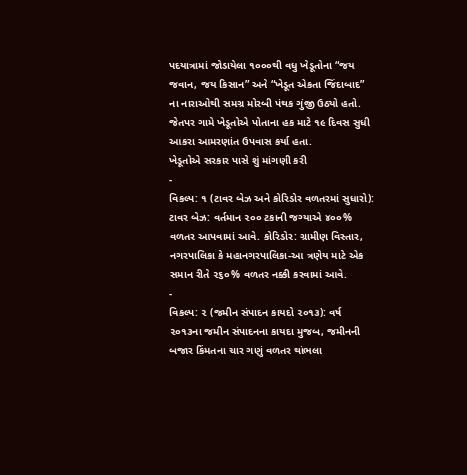પદયાત્રામાં જોડાયેલા ૧૦૦૦થી વધુ ખેડૂતોના “જય જવાન, જય કિસાન” અને “ખેડૂત એકતા જિંદાબાદ” ના નારાઓથી સમગ્ર મોરબી પંથક ગુંજી ઉઠ્યો હતો. જેતપર ગામે ખેડૂતોએ પોતાના હક માટે ૧૯ દિવસ સુધી આકરા આમરણાંત ઉપવાસ કર્યા હતા.
ખેડૂતોએ સરકાર પાસે શું માંગણી કરી
-
વિકલ્પ: ૧ (ટાવર બેઝ અને કોરિડોર વળતરમાં સુધારો): ટાવર બેઝ: વર્તમાન ૨૦૦ ટકાની જગ્યાએ ૪૦૦% વળતર આપવામાં આવે. કોરિડોર: ગ્રામીણ વિસ્તાર, નગરપાલિકા કે મહાનગરપાલિકા-આ ત્રણેય માટે એક સમાન રીતે ૨૬૦% વળતર નક્કી કરવામાં આવે.
-
વિકલ્પ: ૨ (જમીન સંપાદન કાયદો ૨૦૧૩): વર્ષ ૨૦૧૩ના જમીન સંપાદનના કાયદા મુજબ, જમીનની બજાર કિંમતના ચાર ગણું વળતર થાંભલા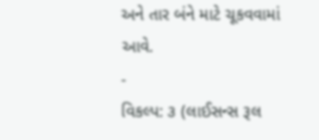અને તાર બંને માટે ચૂકવવામાં આવે.
-
વિકલ્પ: ૩ (લાઈસન્સ રૂલ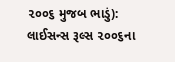૨૦૦૬ મુજબ ભાડું): લાઈસન્સ રૂલ્સ ૨૦૦૬ના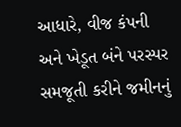આધારે, વીજ કંપની અને ખેડૂત બંને પરસ્પર સમજૂતી કરીને જમીનનું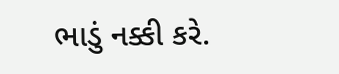ભાડું નક્કી કરે.